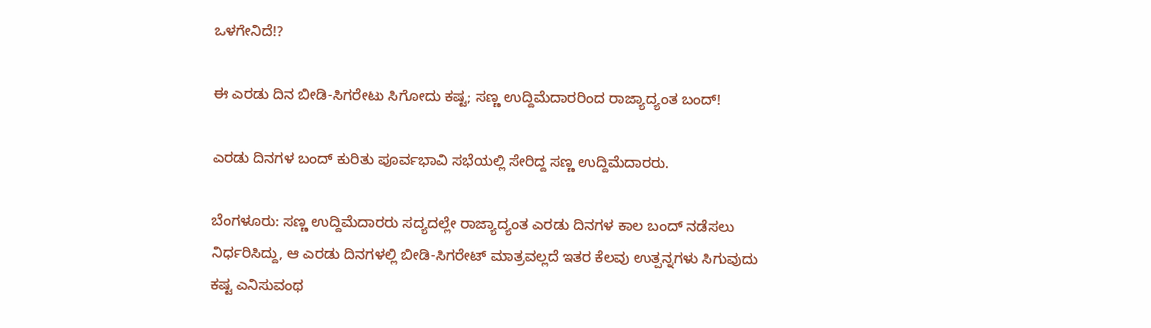ಒಳಗೇನಿದೆ!?

ಈ ಎರಡು ದಿನ ಬೀಡಿ-ಸಿಗರೇಟು ಸಿಗೋದು ಕಷ್ಟ; ಸಣ್ಣ ಉದ್ದಿಮೆದಾರರಿಂದ ರಾಜ್ಯಾದ್ಯಂತ ಬಂದ್!

ಎರಡು ದಿನಗಳ ಬಂದ್‌ ಕುರಿತು ಪೂರ್ವಭಾವಿ ಸಭೆಯಲ್ಲಿ ಸೇರಿದ್ದ ಸಣ್ಣ ಉದ್ದಿಮೆದಾರರು.

ಬೆಂಗಳೂರು: ಸಣ್ಣ ಉದ್ದಿಮೆದಾರರು ಸದ್ಯದಲ್ಲೇ ರಾಜ್ಯಾದ್ಯಂತ ಎರಡು ದಿನಗಳ ಕಾಲ ಬಂದ್‌ ನಡೆಸಲು ನಿರ್ಧರಿಸಿದ್ದು, ಆ ಎರಡು ದಿನಗಳಲ್ಲಿ ಬೀಡಿ-ಸಿಗರೇಟ್‌ ಮಾತ್ರವಲ್ಲದೆ ಇತರ ಕೆಲವು ಉತ್ಪನ್ನಗಳು ಸಿಗುವುದು ಕಷ್ಟ ಎನಿಸುವಂಥ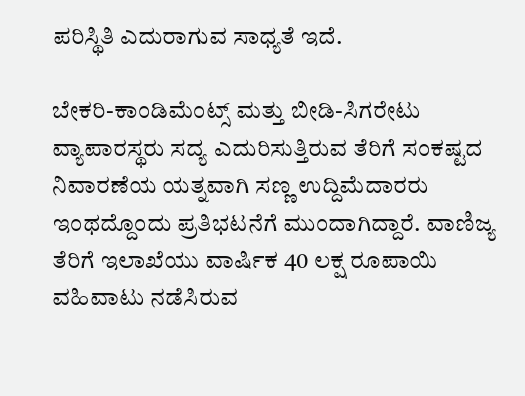ಪರಿಸ್ಥಿತಿ ಎದುರಾಗುವ ಸಾಧ್ಯತೆ ಇದೆ.

ಬೇಕರಿ-ಕಾಂಡಿಮೆಂಟ್ಸ್‌ ಮತ್ತು ಬೀಡಿ-ಸಿಗರೇಟು ವ್ಯಾಪಾರಸ್ಥರು ಸದ್ಯ ಎದುರಿಸುತ್ತಿರುವ ತೆರಿಗೆ ಸಂಕಷ್ಟದ ನಿವಾರಣೆಯ ಯತ್ನವಾಗಿ ಸಣ್ಣ ಉದ್ದಿಮೆದಾರರು ಇಂಥದ್ದೊಂದು ಪ್ರತಿಭಟನೆಗೆ ಮುಂದಾಗಿದ್ದಾರೆ. ವಾಣಿಜ್ಯ ತೆರಿಗೆ ಇಲಾಖೆಯು ವಾರ್ಷಿಕ 40 ಲಕ್ಷ ರೂಪಾಯಿ ವಹಿವಾಟು ನಡೆಸಿರುವ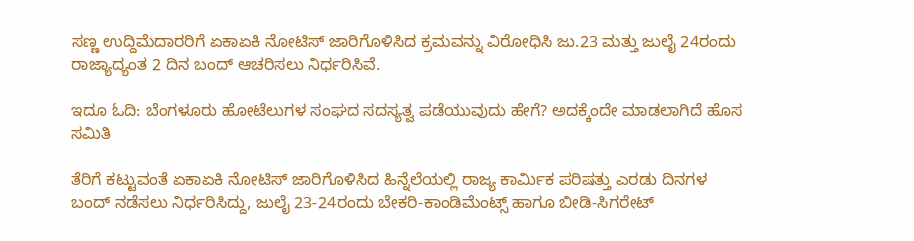ಸಣ್ಣ ಉದ್ದಿಮೆದಾರರಿಗೆ ಏಕಾಏಕಿ ನೋಟಿಸ್ ಜಾರಿಗೊಳಿಸಿದ ಕ್ರಮವನ್ನು ವಿರೋಧಿಸಿ ಜು.23 ಮತ್ತು ಜುಲೈ 24ರಂದು ರಾಜ್ಯಾದ್ಯಂತ 2 ದಿನ ಬಂದ್ ಆಚರಿಸಲು ನಿರ್ಧರಿಸಿವೆ.

ಇದೂ ಓದಿ: ಬೆಂಗಳೂರು ಹೋಟೆಲುಗಳ ಸಂಘದ ಸದಸ್ಯತ್ವ ಪಡೆಯುವುದು ಹೇಗೆ? ಅದಕ್ಕೆಂದೇ ಮಾಡಲಾಗಿದೆ ಹೊಸ ಸಮಿತಿ

ತೆರಿಗೆ ಕಟ್ಟುವಂತೆ ಏಕಾಏಕಿ ನೋಟಿಸ್ ಜಾರಿಗೊಳಿಸಿದ ಹಿನ್ನೆಲೆಯಲ್ಲಿ ರಾಜ್ಯ ಕಾರ್ಮಿಕ ಪರಿಷತ್ತು ಎರಡು ದಿನಗಳ ಬಂದ್‌ ನಡೆಸಲು ನಿರ್ಧರಿಸಿದ್ದು, ಜುಲೈ 23-24ರಂದು ಬೇಕರಿ-ಕಾಂಡಿಮೆಂಟ್ಸ್‌ ಹಾಗೂ ಬೀಡಿ-ಸಿಗರೇಟ್‌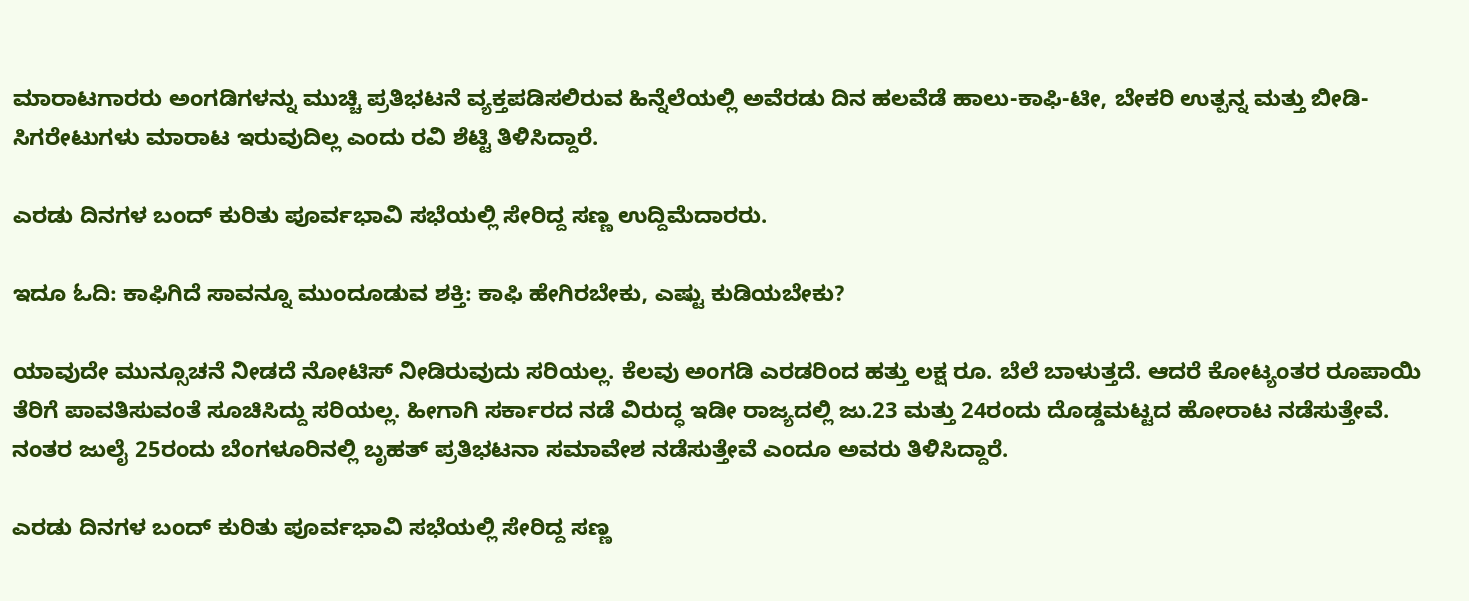ಮಾರಾಟಗಾರರು ಅಂಗಡಿಗಳನ್ನು ಮುಚ್ಚಿ ಪ್ರತಿಭಟನೆ ವ್ಯಕ್ತಪಡಿಸಲಿರುವ ಹಿನ್ನೆಲೆಯಲ್ಲಿ ಅವೆರಡು ದಿನ ಹಲವೆಡೆ ಹಾಲು-ಕಾಫಿ-ಟೀ, ಬೇಕರಿ ಉತ್ಪನ್ನ ಮತ್ತು ಬೀಡಿ-ಸಿಗರೇಟುಗಳು ಮಾರಾಟ ಇರುವುದಿಲ್ಲ ಎಂದು ರವಿ ಶೆಟ್ಟಿ ತಿಳಿಸಿದ್ದಾರೆ.

ಎರಡು ದಿನಗಳ ಬಂದ್‌ ಕುರಿತು ಪೂರ್ವಭಾವಿ ಸಭೆಯಲ್ಲಿ ಸೇರಿದ್ದ ಸಣ್ಣ ಉದ್ದಿಮೆದಾರರು.

ಇದೂ ಓದಿ: ಕಾಫಿಗಿದೆ ಸಾವನ್ನೂ ಮುಂದೂಡುವ ಶಕ್ತಿ: ಕಾಫಿ ಹೇಗಿರಬೇಕು, ಎಷ್ಟು ಕುಡಿಯಬೇಕು?

ಯಾವುದೇ ಮುನ್ಸೂಚನೆ ನೀಡದೆ ನೋಟಿಸ್‌ ನೀಡಿರುವುದು ಸರಿಯಲ್ಲ. ಕೆಲವು ಅಂಗಡಿ ಎರಡರಿಂದ ಹತ್ತು ಲಕ್ಷ ರೂ. ಬೆಲೆ ಬಾಳುತ್ತದೆ. ಆದರೆ ಕೋಟ್ಯಂತರ ರೂಪಾಯಿ ತೆರಿಗೆ ಪಾವತಿಸುವಂತೆ ಸೂಚಿಸಿದ್ದು ಸರಿಯಲ್ಲ. ಹೀಗಾಗಿ ಸರ್ಕಾರದ ನಡೆ ವಿರುದ್ಧ ಇಡೀ ರಾಜ್ಯದಲ್ಲಿ ಜು.23 ಮತ್ತು 24ರಂದು ದೊಡ್ಡಮಟ್ಟದ ಹೋರಾಟ ನಡೆಸುತ್ತೇವೆ. ನಂತರ ಜುಲೈ 25ರಂದು ಬೆಂಗಳೂರಿನಲ್ಲಿ ಬೃಹತ್ ಪ್ರತಿಭಟನಾ ಸಮಾವೇಶ ನಡೆಸುತ್ತೇವೆ ಎಂದೂ ಅವರು ತಿಳಿಸಿದ್ದಾರೆ.

ಎರಡು ದಿನಗಳ ಬಂದ್‌ ಕುರಿತು ಪೂರ್ವಭಾವಿ ಸಭೆಯಲ್ಲಿ ಸೇರಿದ್ದ ಸಣ್ಣ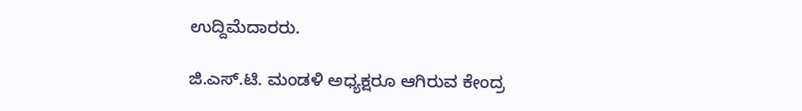ಉದ್ದಿಮೆದಾರರು.

ಜಿ.ಎಸ್.ಟಿ. ಮಂಡಳಿ ಅಧ್ಯಕ್ಷರೂ ಆಗಿರುವ ಕೇಂದ್ರ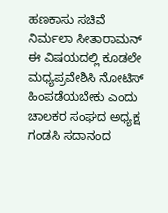ಹಣಕಾಸು ಸಚಿವೆ ನಿರ್ಮಲಾ ಸೀತಾರಾಮನ್ ಈ ವಿಷಯದಲ್ಲಿ ಕೂಡಲೇ ಮಧ್ಯಪ್ರವೇಶಿಸಿ ನೋಟಿಸ್ ಹಿಂಪಡೆಯಬೇಕು ಎಂದು ಚಾಲಕರ ಸಂಘದ ಅಧ್ಯಕ್ಷ ಗಂಡಸಿ ಸದಾನಂದ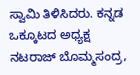ಸ್ವಾಮಿ ತಿಳಿಸಿದರು. ಕನ್ನಡ ಒಕ್ಕೂಟದ ಅಧ್ಯಕ್ಷ ನಟರಾಜ್ ಬೊಮ್ಮಸಂದ್ರ,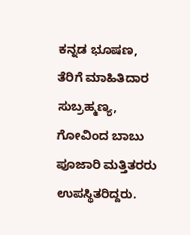ಕನ್ನಡ ಭೂಷಣ, ತೆರಿಗೆ ಮಾಹಿತಿದಾರ ಸುಬ್ರಹ್ಮಣ್ಯ, ಗೋವಿಂದ ಬಾಬು ಪೂಜಾರಿ ಮತ್ತಿತರರು ಉಪಸ್ಥಿತರಿದ್ದರು.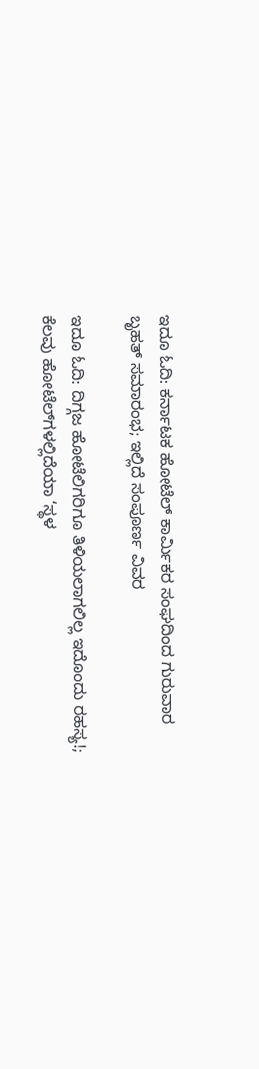ಇದೂ ಓದಿ: ಕರ್ನಾಟಕ ಹೋಟೆಲ್‌ ಕಾರ್ಮಿಕರ ಸಂಘದಿಂದ ಗುರುವಾರ ಬೃಹತ್‌ ಸಮಾರಂಭ; ಇಲ್ಲಿದೆ ಸಂಪೂರ್ಣ ವಿವರ

ಇದೂ ಓದಿ: ದಿಗ್ಗಜ ಹೋಟೆಲಿಗರಿಗೂ ತಿಳಿಯಲಾಗಲಿಲ್ಲ ಇದೊಂದು ರಹಸ್ಯ!; ಕೆಲವು ಹೋಟೆಲ್‌ಗಳಲ್ಲಿದೆಯಾ ‘ಸ್ಥಳ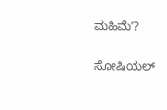ಮಹಿಮೆʼ?

ಸೋಷಿಯಲ್‌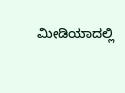ಮೀಡಿಯಾದಲ್ಲಿ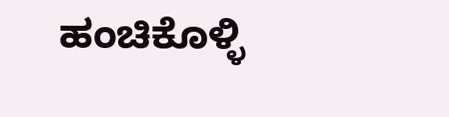ಹಂಚಿಕೊಳ್ಳಿ